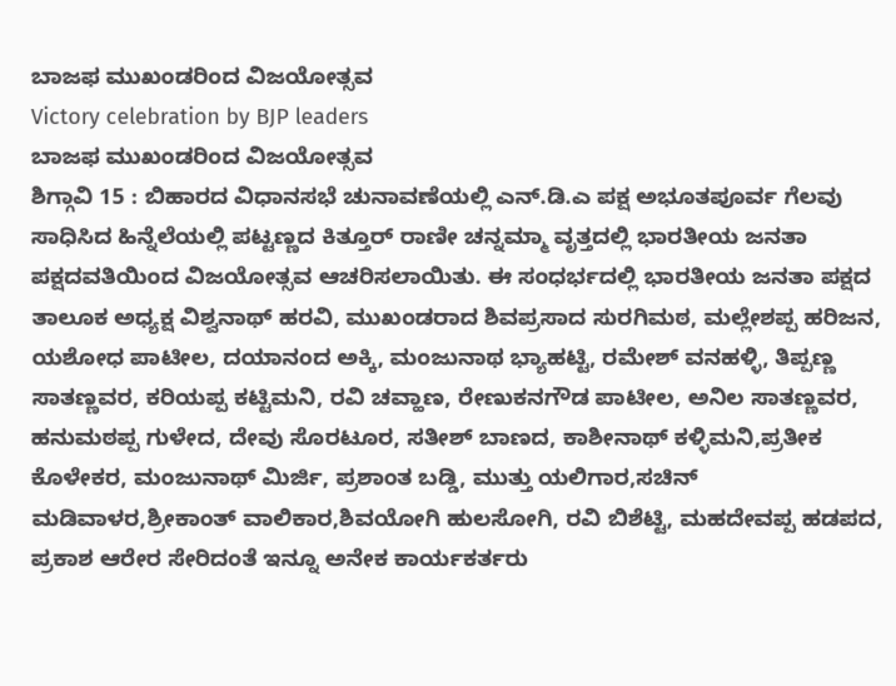ಬಾಜಫ ಮುಖಂಡರಿಂದ ವಿಜಯೋತ್ಸವ
Victory celebration by BJP leaders
ಬಾಜಫ ಮುಖಂಡರಿಂದ ವಿಜಯೋತ್ಸವ
ಶಿಗ್ಗಾವಿ 15 : ಬಿಹಾರದ ವಿಧಾನಸಭೆ ಚುನಾವಣೆಯಲ್ಲಿ ಎನ್.ಡಿ.ಎ ಪಕ್ಷ ಅಭೂತಪೂರ್ವ ಗೆಲವು ಸಾಧಿಸಿದ ಹಿನ್ನೆಲೆಯಲ್ಲಿ ಪಟ್ಟಣ್ಣದ ಕಿತ್ತೂರ್ ರಾಣೀ ಚನ್ನಮ್ಮಾ ವೃತ್ತದಲ್ಲಿ ಭಾರತೀಯ ಜನತಾ ಪಕ್ಷದವತಿಯಿಂದ ವಿಜಯೋತ್ಸವ ಆಚರಿಸಲಾಯಿತು. ಈ ಸಂಧರ್ಭದಲ್ಲಿ ಭಾರತೀಯ ಜನತಾ ಪಕ್ಷದ ತಾಲೂಕ ಅಧ್ಯಕ್ಷ ವಿಶ್ವನಾಥ್ ಹರವಿ, ಮುಖಂಡರಾದ ಶಿವಪ್ರಸಾದ ಸುರಗಿಮಠ, ಮಲ್ಲೇಶಪ್ಪ ಹರಿಜನ, ಯಶೋಧ ಪಾಟೀಲ, ದಯಾನಂದ ಅಕ್ಕಿ, ಮಂಜುನಾಥ ಭ್ಯಾಹಟ್ಟಿ, ರಮೇಶ್ ವನಹಳ್ಳಿ, ತಿಪ್ಪಣ್ಣ ಸಾತಣ್ಣವರ, ಕರಿಯಪ್ಪ ಕಟ್ಟಿಮನಿ, ರವಿ ಚವ್ಹಾಣ, ರೇಣುಕನಗೌಡ ಪಾಟೀಲ, ಅನಿಲ ಸಾತಣ್ಣವರ, ಹನುಮಠಪ್ಪ ಗುಳೇದ, ದೇವು ಸೊರಟೂರ, ಸತೀಶ್ ಬಾಣದ, ಕಾಶೀನಾಥ್ ಕಳ್ಳಿಮನಿ,ಪ್ರತೀಕ ಕೊಳೇಕರ, ಮಂಜುನಾಥ್ ಮಿರ್ಜಿ, ಪ್ರಶಾಂತ ಬಡ್ಡಿ, ಮುತ್ತು ಯಲಿಗಾರ,ಸಚಿನ್ ಮಡಿವಾಳರ,ಶ್ರೀಕಾಂತ್ ವಾಲಿಕಾರ,ಶಿವಯೋಗಿ ಹುಲಸೋಗಿ, ರವಿ ಬಿಶೆಟ್ಟಿ, ಮಹದೇವಪ್ಪ ಹಡಪದ, ಪ್ರಕಾಶ ಆರೇರ ಸೇರಿದಂತೆ ಇನ್ನೂ ಅನೇಕ ಕಾರ್ಯಕರ್ತರು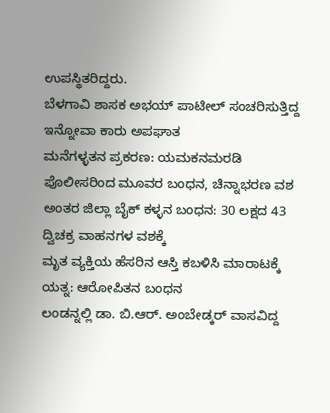ಉಪಸ್ಥಿತರಿದ್ದರು.
ಬೆಳಗಾವಿ ಶಾಸಕ ಅಭಯ್ ಪಾಟೀಲ್ ಸಂಚರಿಸುತ್ತಿದ್ದ ಇನ್ನೋವಾ ಕಾರು ಅಪಘಾತ
ಮನೆಗಳ್ಳತನ ಪ್ರಕರಣ: ಯಮಕನಮರಡಿ ಪೊಲೀಸರಿಂದ ಮೂವರ ಬಂಧನ, ಚಿನ್ನಾಭರಣ ವಶ
ಅಂತರ ಜಿಲ್ಲಾ ಬೈಕ್ ಕಳ್ಳನ ಬಂಧನ: 30 ಲಕ್ಷದ 43 ದ್ವಿಚಕ್ರ ವಾಹನಗಳ ವಶಕ್ಕೆ
ಮೃತ ವ್ಯಕ್ತಿಯ ಹೆಸರಿನ ಆಸ್ತಿ ಕಬಳಿಸಿ ಮಾರಾಟಕ್ಕೆ ಯತ್ನ: ಆರೋಪಿತನ ಬಂಧನ
ಲಂಡನ್ನಲ್ಲಿ ಡಾ. ಬಿ.ಆರ್. ಅಂಬೇಡ್ಕರ್ ವಾಸವಿದ್ದ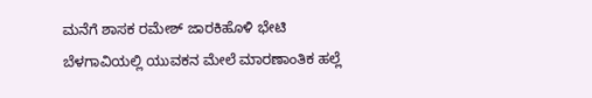ಮನೆಗೆ ಶಾಸಕ ರಮೇಶ್ ಜಾರಕಿಹೊಳಿ ಭೇಟಿ
ಬೆಳಗಾವಿಯಲ್ಲಿ ಯುವಕನ ಮೇಲೆ ಮಾರಣಾಂತಿಕ ಹಲ್ಲೆ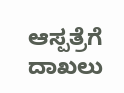ಆಸ್ಪತ್ರೆಗೆ ದಾಖಲು